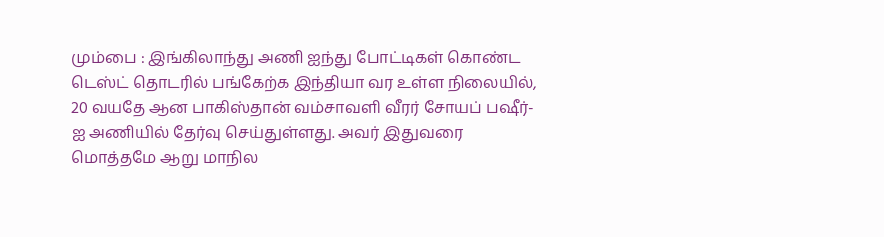மும்பை : இங்கிலாந்து அணி ஐந்து போட்டிகள் கொண்ட டெஸ்ட் தொடரில் பங்கேற்க இந்தியா வர உள்ள நிலையில், 20 வயதே ஆன பாகிஸ்தான் வம்சாவளி வீரர் சோயப் பஷீர்-ஐ அணியில் தேர்வு செய்துள்ளது. அவர் இதுவரை மொத்தமே ஆறு மாநில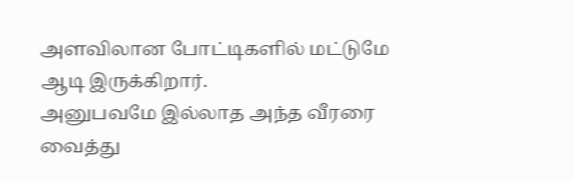அளவிலான போட்டிகளில் மட்டுமே ஆடி இருக்கிறார்.
அனுபவமே இல்லாத அந்த வீரரை வைத்து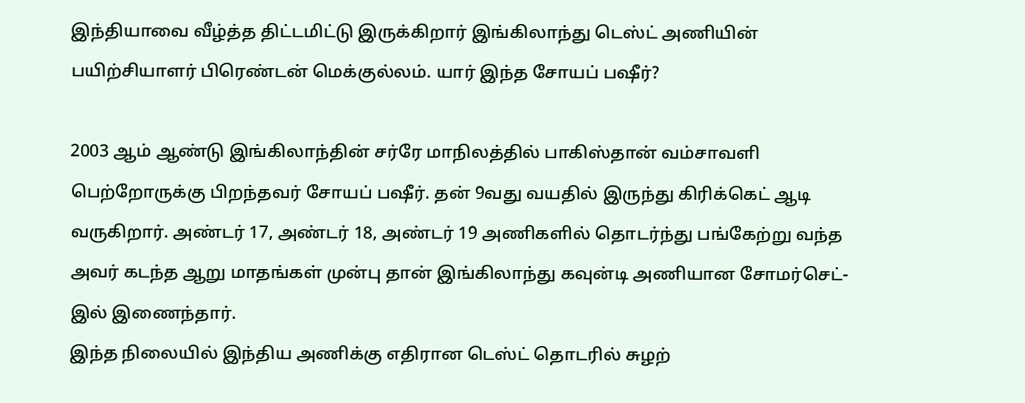இந்தியாவை வீழ்த்த திட்டமிட்டு இருக்கிறார் இங்கிலாந்து டெஸ்ட் அணியின் பயிற்சியாளர் பிரெண்டன் மெக்குல்லம். யார் இந்த சோயப் பஷீர்?

2003 ஆம் ஆண்டு இங்கிலாந்தின் சர்ரே மாநிலத்தில் பாகிஸ்தான் வம்சாவளி பெற்றோருக்கு பிறந்தவர் சோயப் பஷீர். தன் 9வது வயதில் இருந்து கிரிக்கெட் ஆடி வருகிறார். அண்டர் 17, அண்டர் 18, அண்டர் 19 அணிகளில் தொடர்ந்து பங்கேற்று வந்த அவர் கடந்த ஆறு மாதங்கள் முன்பு தான் இங்கிலாந்து கவுன்டி அணியான சோமர்செட்-இல் இணைந்தார்.
இந்த நிலையில் இந்திய அணிக்கு எதிரான டெஸ்ட் தொடரில் சுழற்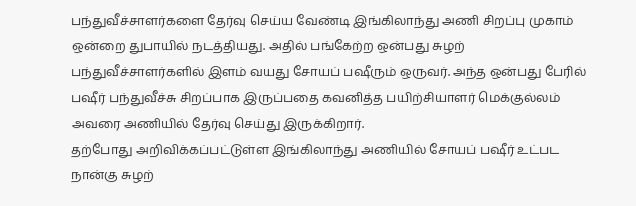பந்துவீச்சாளர்களை தேர்வு செய்ய வேண்டி இங்கிலாந்து அணி சிறப்பு முகாம் ஒன்றை துபாயில் நடத்தியது. அதில் பங்கேற்ற ஒன்பது சுழற் பந்துவீச்சாளர்களில் இளம் வயது சோயப் பஷீரும் ஒருவர். அந்த ஒன்பது பேரில் பஷீர் பந்துவீச்சு சிறப்பாக இருப்பதை கவனித்த பயிற்சியாளர் மெக்குல்லம் அவரை அணியில் தேர்வு செய்து இருக்கிறார்.
தற்போது அறிவிக்கப்பட்டுள்ள இங்கிலாந்து அணியில் சோயப் பஷீர் உட்பட நான்கு சுழற்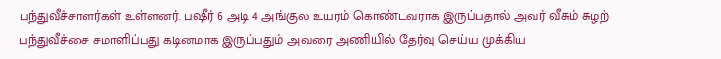பந்துவீச்சாளர்கள் உள்ளனர். பஷீர் 6 அடி 4 அங்குல உயரம் கொண்டவராக இருப்பதால் அவர் வீசும் சுழற் பந்துவீச்சை சமாளிப்பது கடினமாக இருப்பதும் அவரை அணியில் தேர்வு செய்ய முக்கிய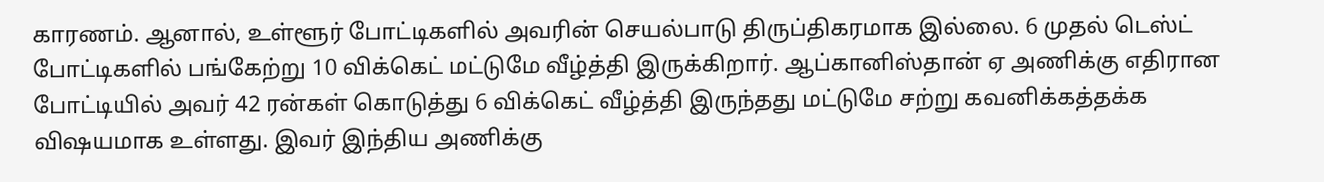காரணம். ஆனால், உள்ளூர் போட்டிகளில் அவரின் செயல்பாடு திருப்திகரமாக இல்லை. 6 முதல் டெஸ்ட் போட்டிகளில் பங்கேற்று 10 விக்கெட் மட்டுமே வீழ்த்தி இருக்கிறார். ஆப்கானிஸ்தான் ஏ அணிக்கு எதிரான போட்டியில் அவர் 42 ரன்கள் கொடுத்து 6 விக்கெட் வீழ்த்தி இருந்தது மட்டுமே சற்று கவனிக்கத்தக்க விஷயமாக உள்ளது. இவர் இந்திய அணிக்கு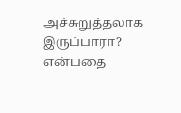அச்சுறுத்தலாக இருப்பாரா? என்பதை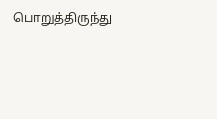பொறுத்திருந்து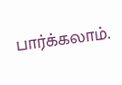பார்க்கலாம்.